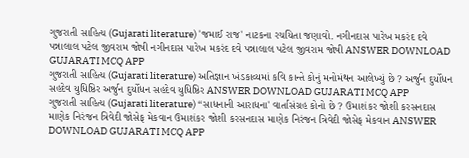ગુજરાતી સાહિત્ય (Gujarati literature) 'જમાઈ રાજ' નાટકના રચયિતા જણાવો. નગીનદાસ પારેખ મકરંદ દવે પન્નાલાલ પટેલ જીવરામ જોષી નગીનદાસ પારેખ મકરંદ દવે પન્નાલાલ પટેલ જીવરામ જોષી ANSWER DOWNLOAD GUJARATI MCQ APP
ગુજરાતી સાહિત્ય (Gujarati literature) અતિજ્ઞાન ખંડકાવ્યમાં કવિ કાન્તે કોનું મનોમંથન આલેખ્યું છે ? અર્જુન દુર્યોધન સહદેવ યુધિષ્ઠિર અર્જુન દુર્યોધન સહદેવ યુધિષ્ઠિર ANSWER DOWNLOAD GUJARATI MCQ APP
ગુજરાતી સાહિત્ય (Gujarati literature) “સાધનાની આરાધના' વાર્તાસંગ્રહ કોનો છે ? ઉમાશંકર જોશી કરસનદાસ માણેક નિરંજન ત્રિવેદી જોસેફ મેકવાન ઉમાશંકર જોશી કરસનદાસ માણેક નિરંજન ત્રિવેદી જોસેફ મેકવાન ANSWER DOWNLOAD GUJARATI MCQ APP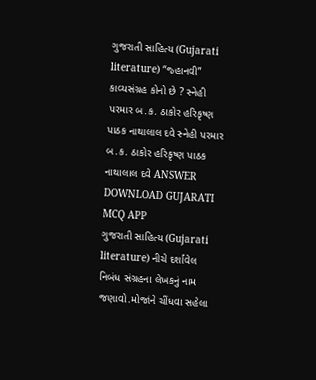ગુજરાતી સાહિત્ય (Gujarati literature) “જ્હાનવી” કાવ્યસંગ્રહ કોનો છે ? સ્નેહી પરમાર બ.ક. ઠાકોર હરિકૃષ્ણ પાઠક નાથાલાલ દવે સ્નેહી પરમાર બ.ક. ઠાકોર હરિકૃષ્ણ પાઠક નાથાલાલ દવે ANSWER DOWNLOAD GUJARATI MCQ APP
ગુજરાતી સાહિત્ય (Gujarati literature) નીચે દર્શાવેલ નિબંધ સંગ્રહના લેખકનું નામ જણાવો.મોજાંને ચીંધવા સહેલા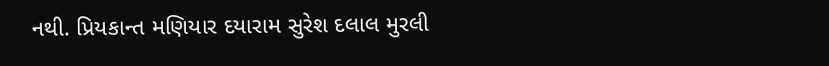નથી. પ્રિયકાન્ત મણિયાર દયારામ સુરેશ દલાલ મુરલી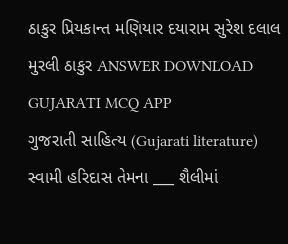ઠાકુર પ્રિયકાન્ત મણિયાર દયારામ સુરેશ દલાલ મુરલી ઠાકુર ANSWER DOWNLOAD GUJARATI MCQ APP
ગુજરાતી સાહિત્ય (Gujarati literature) સ્વામી હરિદાસ તેમના ___ શૈલીમાં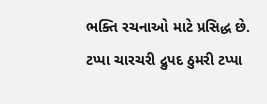ભક્તિ રચનાઓ માટે પ્રસિદ્ધ છે. ટપ્પા ચારચરી દ્રુપદ ઠુમરી ટપ્પા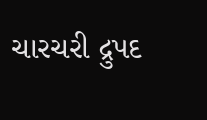ચારચરી દ્રુપદ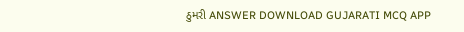ઠુમરી ANSWER DOWNLOAD GUJARATI MCQ APP